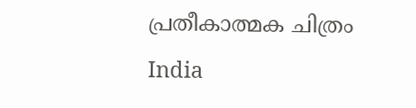പ്രതീകാത്മക ചിത്രം
India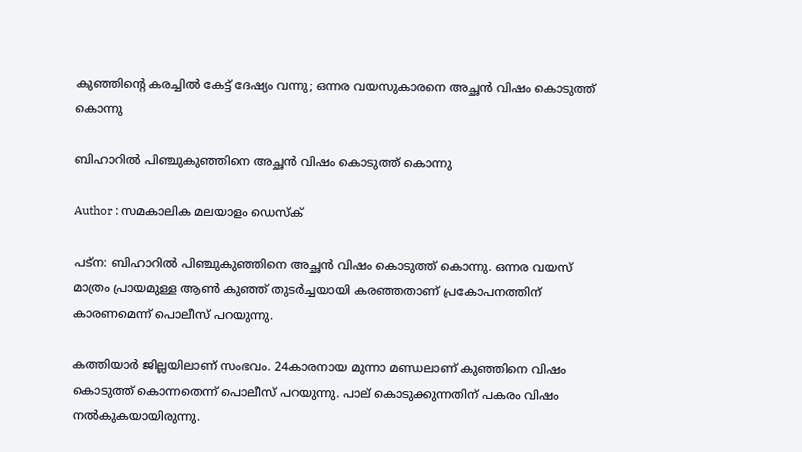കുഞ്ഞിന്റെ കരച്ചില്‍ കേട്ട് ദേഷ്യം വന്നു; ഒന്നര വയസുകാരനെ അച്ഛന്‍ വിഷം കൊടുത്ത് കൊന്നു

ബിഹാറില്‍ പിഞ്ചുകുഞ്ഞിനെ അച്ഛന്‍ വിഷം കൊടുത്ത് കൊന്നു

Author : സമകാലിക മലയാളം ഡെസ്ക്

പട്‌ന: ബിഹാറില്‍ പിഞ്ചുകുഞ്ഞിനെ അച്ഛന്‍ വിഷം കൊടുത്ത് കൊന്നു. ഒന്നര വയസ് മാത്രം പ്രായമുള്ള ആണ്‍ കുഞ്ഞ് തുടര്‍ച്ചയായി കരഞ്ഞതാണ് പ്രകോപനത്തിന് കാരണമെന്ന് പൊലീസ് പറയുന്നു.

കത്തിയാര്‍ ജില്ലയിലാണ് സംഭവം. 24കാരനായ മുന്നാ മണ്ഡലാണ് കുഞ്ഞിനെ വിഷം കൊടുത്ത് കൊന്നതെന്ന് പൊലീസ് പറയുന്നു. പാല് കൊടുക്കുന്നതിന് പകരം വിഷം നല്‍കുകയായിരുന്നു.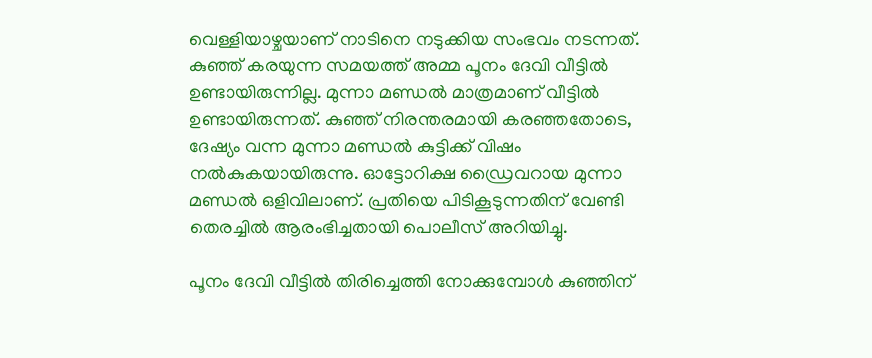വെള്ളിയാഴ്ചയാണ് നാടിനെ നടുക്കിയ സംഭവം നടന്നത്. കുഞ്ഞ് കരയുന്ന സമയത്ത് അമ്മ പൂനം ദേവി വീട്ടില്‍ ഉണ്ടായിരുന്നില്ല. മുന്നാ മണ്ഡല്‍ മാത്രമാണ് വീട്ടില്‍ ഉണ്ടായിരുന്നത്. കുഞ്ഞ് നിരന്തരമായി കരഞ്ഞതോടെ, ദേഷ്യം വന്ന മുന്നാ മണ്ഡല്‍ കുട്ടിക്ക് വിഷം നല്‍കുകയായിരുന്നു. ഓട്ടോറിക്ഷ ഡ്രൈവറായ മുന്നാ മണ്ഡല്‍ ഒളിവിലാണ്. പ്രതിയെ പിടികൂടുന്നതിന് വേണ്ടി തെരച്ചില്‍ ആരംഭിച്ചതായി പൊലീസ് അറിയിച്ചു.

പൂനം ദേവി വീട്ടില്‍ തിരിച്ചെത്തി നോക്കുമ്പോള്‍ കുഞ്ഞിന്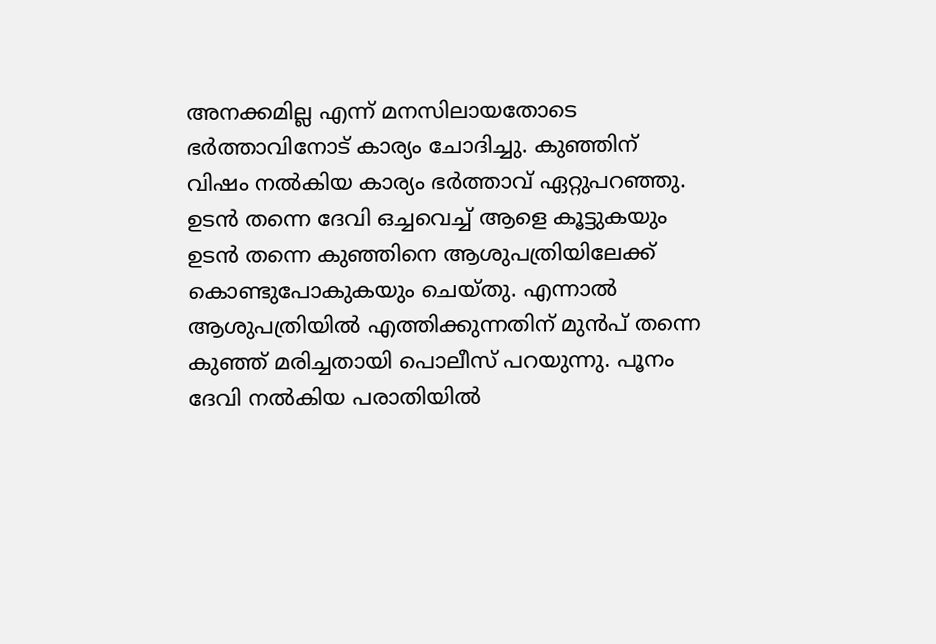അനക്കമില്ല എന്ന് മനസിലായതോടെ ഭര്‍ത്താവിനോട് കാര്യം ചോദിച്ചു. കുഞ്ഞിന് വിഷം നല്‍കിയ കാര്യം ഭര്‍ത്താവ് ഏറ്റുപറഞ്ഞു. ഉടന്‍ തന്നെ ദേവി ഒച്ചവെച്ച് ആളെ കൂട്ടുകയും ഉടന്‍ തന്നെ കുഞ്ഞിനെ ആശുപത്രിയിലേക്ക് കൊണ്ടുപോകുകയും ചെയ്തു. എന്നാല്‍ ആശുപത്രിയില്‍ എത്തിക്കുന്നതിന് മുന്‍പ് തന്നെ കുഞ്ഞ് മരിച്ചതായി പൊലീസ് പറയുന്നു. പൂനം ദേവി നല്‍കിയ പരാതിയില്‍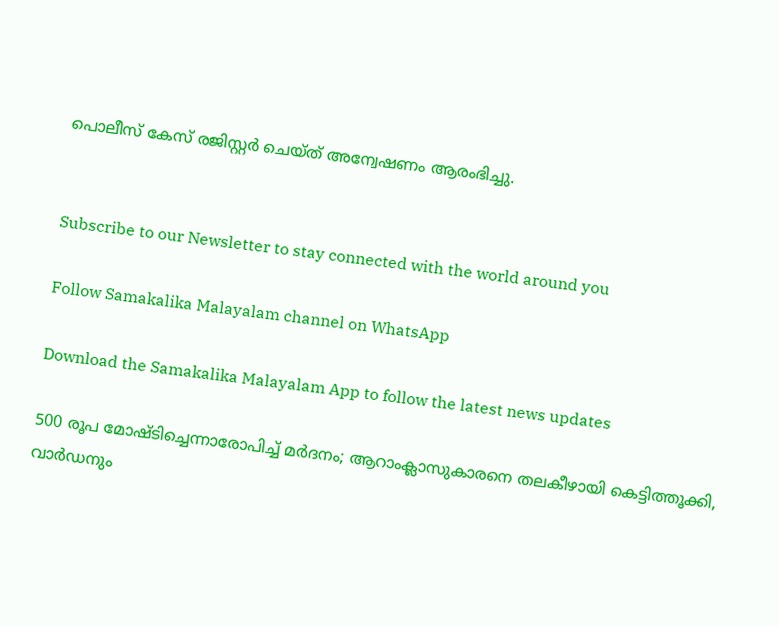പൊലീസ് കേസ് രജിസ്റ്റര്‍ ചെയ്ത് അന്വേഷണം ആരംഭിച്ചു.


Subscribe to our Newsletter to stay connected with the world around you

Follow Samakalika Malayalam channel on WhatsApp

Download the Samakalika Malayalam App to follow the latest news updates

500 രൂപ മോഷ്ടിച്ചെന്നാരോപിച്ച് മര്‍ദനം; ആറാംക്ലാസുകാരനെ തലകീഴായി കെട്ടിത്തൂക്കി, വാര്‍ഡനും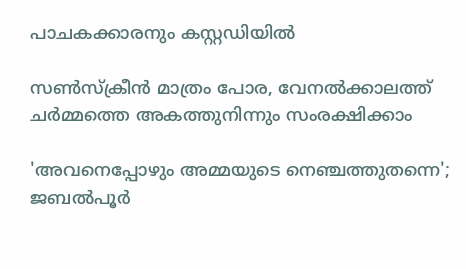പാചകക്കാരനും കസ്റ്റഡിയില്‍

സൺസ്ക്രീൻ മാത്രം പോര, വേനൽക്കാലത്ത് ചർമ്മത്തെ അകത്തുനിന്നും സംരക്ഷിക്കാം

'അവനെപ്പോഴും അമ്മയുടെ നെഞ്ചത്തുതന്നെ'; ജബല്‍പൂര്‍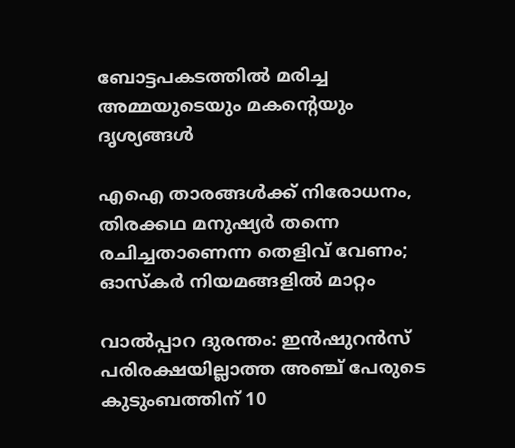ബോട്ടപകടത്തില്‍ മരിച്ച അമ്മയുടെയും മകന്റെയും ദൃശ്യങ്ങള്‍

എഐ താരങ്ങൾക്ക് നിരോധനം, തിരക്കഥ മനുഷ്യർ തന്നെ രചിച്ചതാണെന്ന തെളിവ് വേണം; ഓസ്കർ നിയമങ്ങളിൽ മാറ്റം

വാൽപ്പാറ ദുരന്തം: ഇൻഷുറൻസ് പരിരക്ഷയില്ലാത്ത അഞ്ച് പേരുടെ കുടുംബത്തിന് 10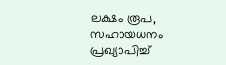ലക്ഷം രൂപ, സഹായധനം പ്രഖ്യാപിച്ച്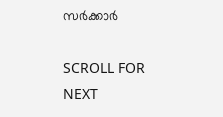സര്‍ക്കാര്‍

SCROLL FOR NEXT